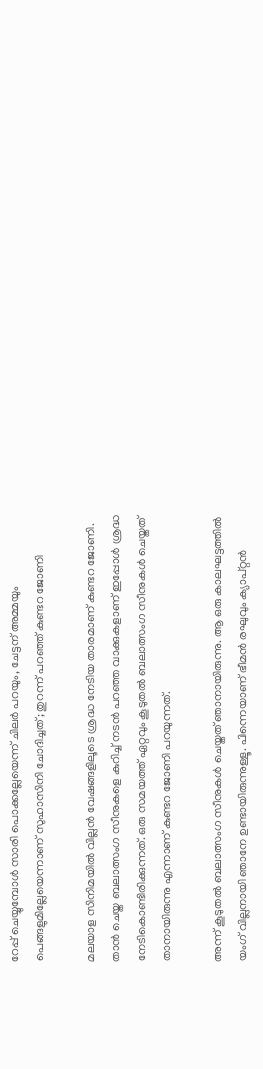റേപ്പ് ചെയ്യുമ്പോള്‍ സാരി പൊക്കല്ലേയെന്ന് ചിലര്‍ പറയും, ചേട്ടന് അമ്മയും പെങ്ങളുമില്ലേയെന്നാണ് സുഹാസിനി ചോദിച്ചത്; തുറന്ന് പറഞ്ഞ് കുണ്ടറ ജോണി

മലയാള സിനിമയില്‍ വില്ലന്‍ വേഷങ്ങളിലൂടെ ശ്രദ്ധ നേടിയ താരമാണ് കുണ്ടറ ജോണി. താന്‍ ചെയ്ത ബലാത്സംഗ സീനുകളെ കുറിച്ച് നടന്‍ പറഞ്ഞ വാക്കുകളാണ് ഇപ്പോള്‍ ശ്രദ്ധ നേടികൊണ്ടിരിക്കുന്നത്. ഒരു സമയത്ത് ഏറ്റവും കൂടുതല്‍ ബലാത്സംഗ സീനുകള്‍ ചെയ്തത് താനായിരുന്നു എന്നാണ് കുണ്ടറ ജോണി പറയുന്നത്.

അന്ന് കൂടുതല്‍ ബലാത്സംഗ സീനുകള്‍ ചെയ്തത് ഞാനായിരുന്നു. ആ ഒരു കാലഘട്ടത്തില്‍ യംഗ് വില്ലനായി ഞാനേ ഉണ്ടായിരുന്നുള്ളൂ. പിന്നെയാണ് ഭീമന്‍ രഘുവും ക്യാപ്റ്റന്‍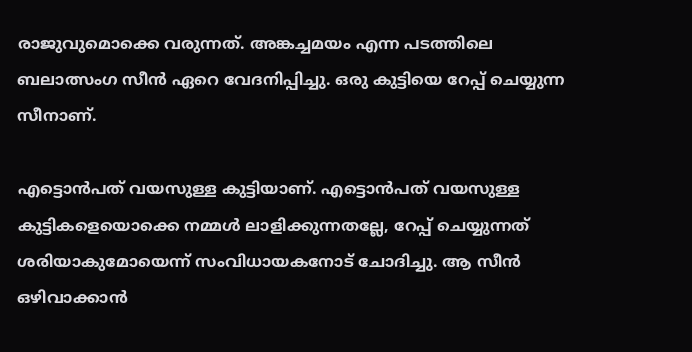രാജുവുമൊക്കെ വരുന്നത്. അങ്കച്ചമയം എന്ന പടത്തിലെ ബലാത്സംഗ സീന്‍ ഏറെ വേദനിപ്പിച്ചു. ഒരു കുട്ടിയെ റേപ്പ് ചെയ്യുന്ന സീനാണ്.

എട്ടൊന്‍പത് വയസുള്ള കുട്ടിയാണ്. എട്ടൊന്‍പത് വയസുള്ള കുട്ടികളെയൊക്കെ നമ്മള്‍ ലാളിക്കുന്നതല്ലേ, റേപ്പ് ചെയ്യുന്നത് ശരിയാകുമോയെന്ന് സംവിധായകനോട് ചോദിച്ചു. ആ സീന്‍ ഒഴിവാക്കാന്‍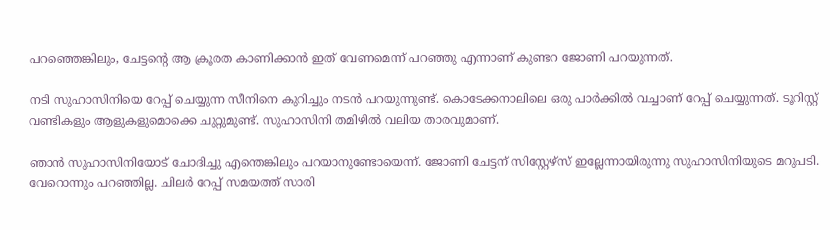പറഞ്ഞെങ്കിലും, ചേട്ടന്റെ ആ ക്രൂരത കാണിക്കാന്‍ ഇത് വേണമെന്ന് പറഞ്ഞു എന്നാണ് കുണ്ടറ ജോണി പറയുന്നത്.

നടി സുഹാസിനിയെ റേപ്പ് ചെയ്യുന്ന സീനിനെ കുറിച്ചും നടന്‍ പറയുന്നുണ്ട്. കൊടേക്കനാലിലെ ഒരു പാര്‍ക്കില്‍ വച്ചാണ് റേപ്പ് ചെയ്യുന്നത്. ടൂറിസ്റ്റ് വണ്ടികളും ആളുകളുമൊക്കെ ചുറ്റുമുണ്ട്. സുഹാസിനി തമിഴില്‍ വലിയ താരവുമാണ്.

ഞാന്‍ സുഹാസിനിയോട് ചോദിച്ചു എന്തെങ്കിലും പറയാനുണ്ടോയെന്ന്. ജോണി ചേട്ടന് സിസ്റ്റേഴ്സ് ഇല്ലേന്നായിരുന്നു സുഹാസിനിയുടെ മറുപടി. വേറൊന്നും പറഞ്ഞില്ല. ചിലര്‍ റേപ്പ് സമയത്ത് സാരി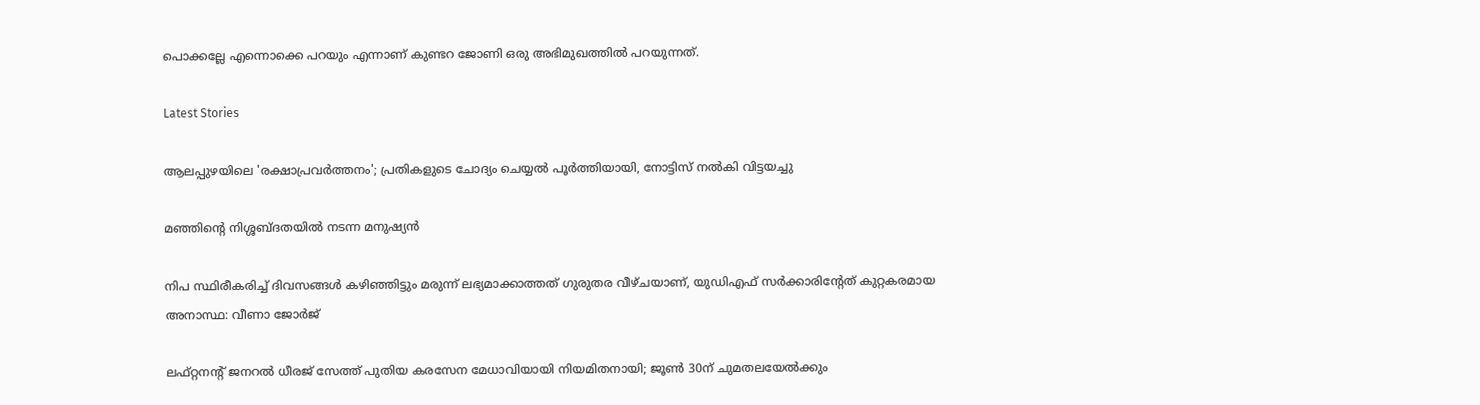പൊക്കല്ലേ എന്നൊക്കെ പറയും എന്നാണ് കുണ്ടറ ജോണി ഒരു അഭിമുഖത്തില്‍ പറയുന്നത്.

Latest Stories

ആലപ്പുഴയിലെ 'രക്ഷാപ്രവർത്തനം'; പ്രതികളുടെ ചോദ്യം ചെയ്യൽ പൂർത്തിയായി, നോട്ടിസ് നൽകി വിട്ടയച്ചു

മഞ്ഞിന്റെ നിശ്ശബ്ദതയിൽ നടന്ന മനുഷ്യൻ

നിപ സ്ഥിരീകരിച്ച് ദിവസങ്ങൾ കഴിഞ്ഞിട്ടും മരുന്ന് ലഭ്യമാക്കാത്തത് ഗുരുതര വീഴ്ചയാണ്, യുഡിഎഫ് സർക്കാരിന്റേത് കുറ്റകരമായ അനാസ്ഥ: വീണാ ജോർജ്

ലഫ്റ്റനന്റ് ജനറൽ ധീരജ് സേത്ത് പുതിയ കരസേന മേധാവിയായി നിയമിതനായി; ജൂൺ 30ന് ചുമതലയേൽക്കും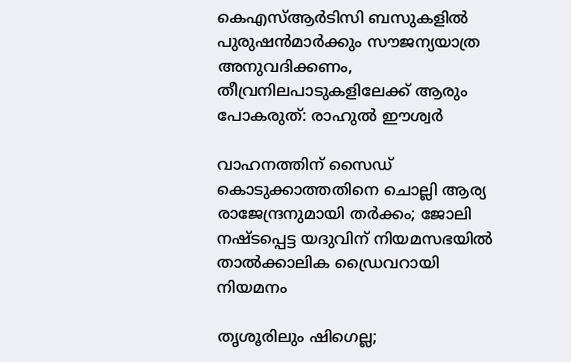കെഎസ്ആർടിസി ബസുകളിൽ പുരുഷൻമാർക്കും സൗജന്യയാത്ര അനുവദിക്കണം, തീവ്രനിലപാടുകളിലേക്ക് ആരും പോകരുത്: രാഹുൽ ഈശ്വർ

വാഹനത്തിന് സൈഡ് കൊടുക്കാത്തതിനെ ചൊല്ലി ആര്യ രാജേന്ദ്രനുമായി തർക്കം; ജോലി നഷ്ടപ്പെട്ട യദുവിന് നിയമസഭയിൽ താൽക്കാലിക ഡ്രൈവറായി നിയമനം

തൃശൂരിലും ഷിഗെല്ല;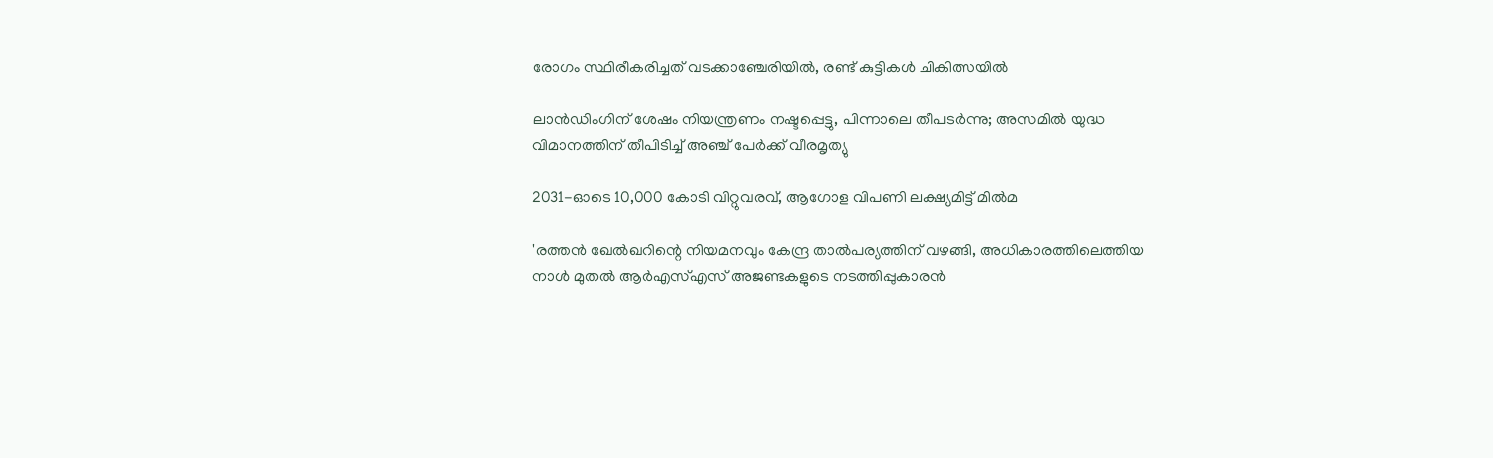രോഗം സ്ഥിരീകരിച്ചത് വടക്കാഞ്ചേരിയിൽ, രണ്ട് കുട്ടികൾ ചികിത്സയിൽ

ലാൻഡിംഗിന് ശേഷം നിയന്ത്രണം നഷ്ടപ്പെട്ടു, പിന്നാലെ തീപടർന്നു; അസമിൽ യുദ്ധ വിമാനത്തിന് തീപിടിച്ച് അഞ്ച് പേർക്ക് വീരമൃത്യു

2031-ഓടെ 10,000 കോടി വിറ്റുവരവ്, ആഗോള വിപണി ലക്ഷ്യമിട്ട് മിൽമ

'രത്തൻ ഖേൽഖറിന്റെ നിയമനവും കേന്ദ്ര താൽപര്യത്തിന് വഴങ്ങി, അധികാരത്തിലെത്തിയ നാൾ മുതൽ ആർഎസ്എസ് അജണ്ടകളുടെ നടത്തിപ്പുകാരൻ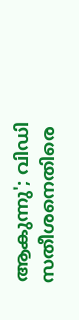ആകുന്നു'; വിഡി സതീശനെതിരെ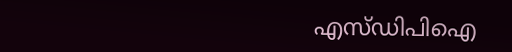എസ്ഡിപിഐ